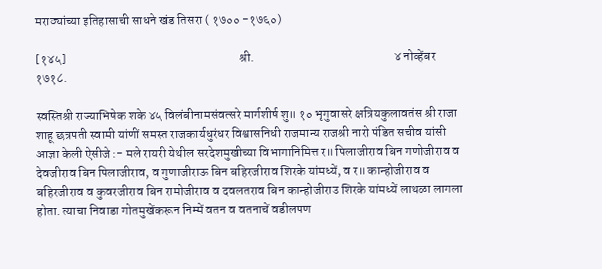मराठ्यांच्या इतिहासाची साधने खंड तिसरा ( १७०० -१७६०)

[१४५]                                                                    श्री.                                                       ४ नोव्हेंबर १७१८.

स्वस्तिश्री राज्याभिषेक शके ४५ विलंबीनामसंवत्सरे मार्गशीर्ष शु॥ १० भृगुवासरे क्षत्रियकुलावतंस श्री राजा शाहू छत्रपती स्वामी यांणीं समस्त राजकार्यधुरंधर विश्वासनिधी राजमान्य राजश्री नारो पंडित सचीव यांसी आज्ञा केली ऐसीजे :- मले रायरी येथील सरदेशमुखीच्या विभागानिमित्त र॥ पिलाजीराव बिन गणोजीराव व देवजीराव बिन पिलाजीराव, व गुणाजीराऊ बिन बहिरजीराव शिरके यांमध्यें, व र॥ कान्होजीराव व बहिरजीराव व कुवरजीराव बिन रामोजीराव व दवलतराव बिन कान्होजीराउ शिरके यांमध्यें लाथळा लागला होता. त्याचा निवाडा गोतमुखेंकरून निम्में वतन व वतनाचें वडीलपण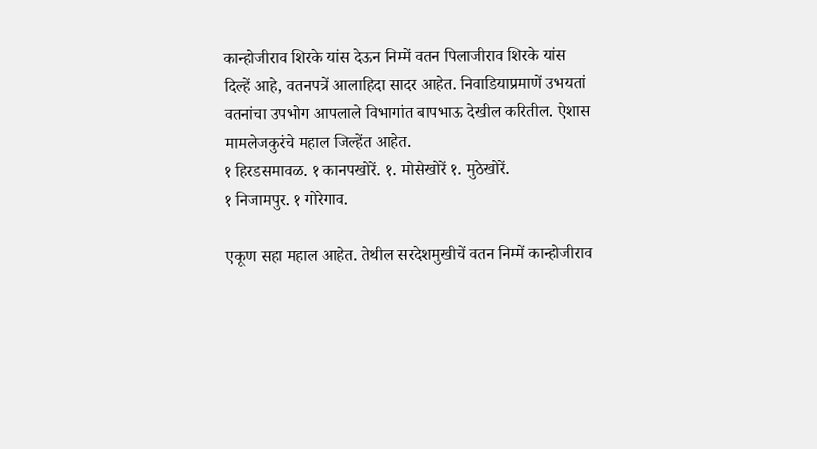कान्होजीराव शिरके यांस देऊन निम्में वतन पिलाजीराव शिरके यांस दिल्हें आहे, वतनपत्रें आलाहिदा सादर आहेत. निवाडियाप्रमाणें उभयतां वतनांचा उपभोग आपलाले विभागांत बापभाऊ देखील करितील. ऐशास मामलेजकुरंचे महाल जिल्हेंत आहेत.
१ हिरडसमावळ. १ कानपखोरें. १. मोसेखोरें १. मुठेखोरें.
१ निजामपुर. १ गोरेगाव.

एकूण सहा महाल आहेत. तेथील सरदेशमुखीचें वतन निम्में कान्होजीराव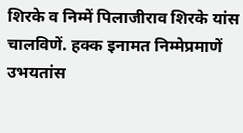शिरके व निम्में पिलाजीराव शिरके यांस चालविणें. हक्क इनामत निम्मेप्रमाणें उभयतांस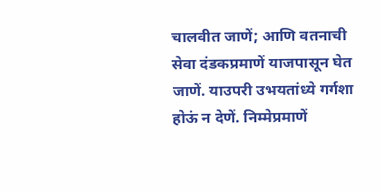चालवीत जाणें; आणि वतनाची सेवा दंडकप्रमाणें याजपासून घेत जाणें. याउपरी उभयतांध्ये गर्गशा होऊं न देणें. निम्मेप्रमाणें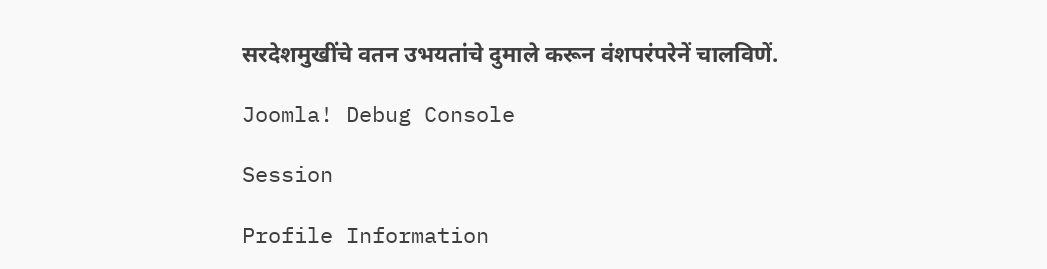सरदेशमुखींचे वतन उभयतांचे दुमाले करून वंशपरंपरेनें चालविणें.

Joomla! Debug Console

Session

Profile Information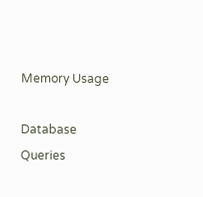Memory Usage

Database Queries